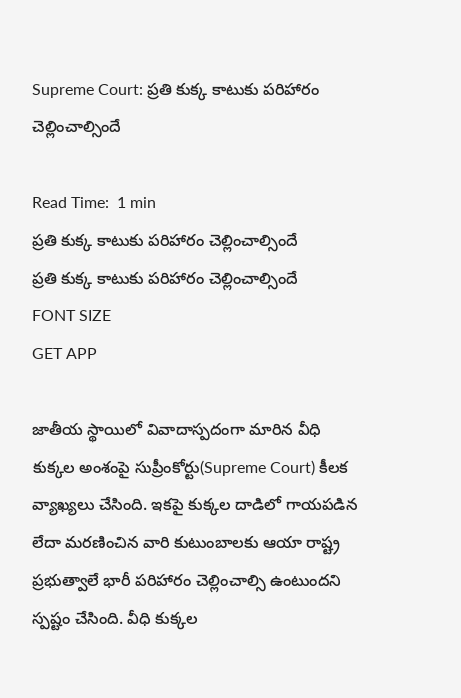Supreme Court: ప్రతి కుక్క కాటుకు పరిహారం చెల్లించాల్సిందే

Read Time:  1 min
ప్రతి కుక్క కాటుకు పరిహారం చెల్లించాల్సిందే
ప్రతి కుక్క కాటుకు పరిహారం చెల్లించాల్సిందే
FONT SIZE
GET APP

జాతీయ స్థాయిలో వివాదాస్పదంగా మారిన వీధి కుక్కల అంశంపై సుప్రీంకోర్టు(Supreme Court) కీలక వ్యాఖ్యలు చేసింది. ఇకపై కుక్కల దాడిలో గాయపడిన లేదా మరణించిన వారి కుటుంబాలకు ఆయా రాష్ట్ర ప్రభుత్వాలే భారీ పరిహారం చెల్లించాల్సి ఉంటుందని స్పష్టం చేసింది. వీధి కుక్కల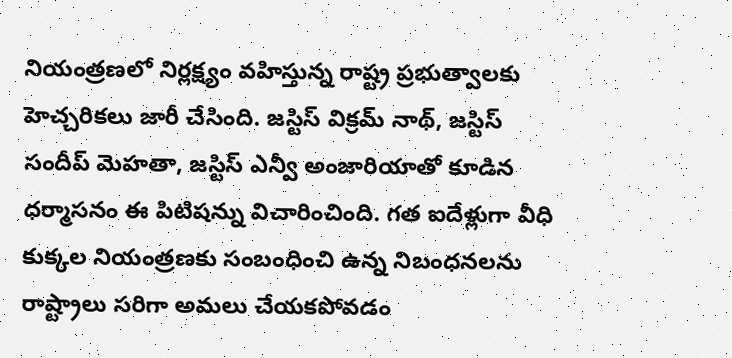నియంత్రణలో నిర్లక్ష్యం వహిస్తున్న రాష్ట్ర ప్రభుత్వాలకు హెచ్చరికలు జారీ చేసింది. జస్టిస్ విక్రమ్ నాథ్, జస్టిస్ సందీప్ మెహతా, జస్టిస్ ఎన్వీ అంజారియాతో కూడిన ధర్మాసనం ఈ పిటిషన్ను విచారించింది. గత ఐదేళ్లుగా వీధి కుక్కల నియంత్రణకు సంబంధించి ఉన్న నిబంధనలను రాష్ట్రాలు సరిగా అమలు చేయకపోవడం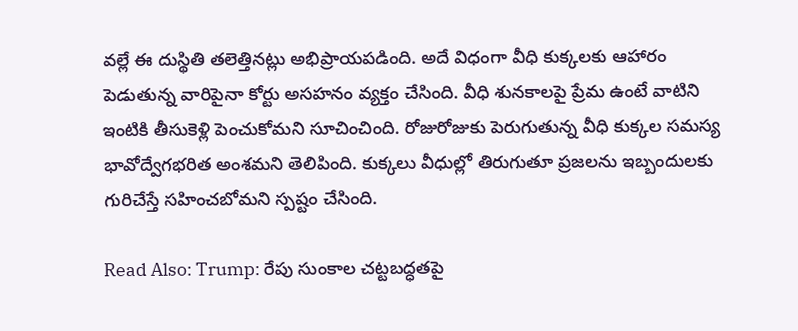వల్లే ఈ దుస్థితి తలెత్తినట్లు అభిప్రాయపడింది. అదే విధంగా వీధి కుక్కలకు ఆహారం పెడుతున్న వారిపైనా కోర్టు అసహనం వ్యక్తం చేసింది. వీధి శునకాలపై ప్రేమ ఉంటే వాటిని ఇంటికి తీసుకెళ్లి పెంచుకోమని సూచించింది. రోజురోజుకు పెరుగుతున్న వీధి కుక్కల సమస్య భావోద్వేగభరిత అంశమని తెలిపింది. కుక్కలు వీధుల్లో తిరుగుతూ ప్రజలను ఇబ్బందులకు గురిచేస్తే సహించబోమని స్పష్టం చేసింది.

Read Also: Trump: రేపు సుంకాల చట్టబద్ధతపై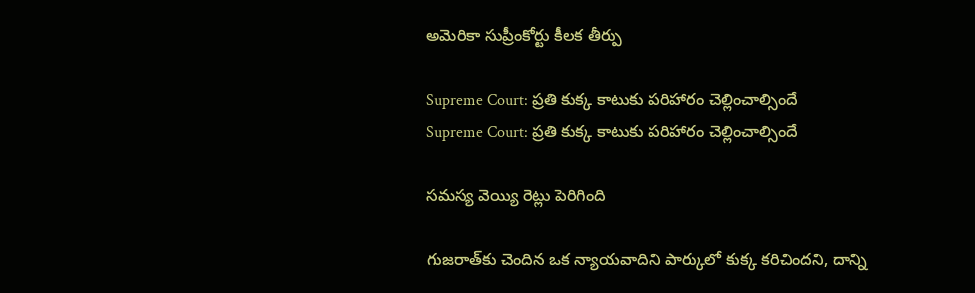అమెరికా సుప్రీంకోర్టు కీలక తీర్పు

Supreme Court: ప్రతి కుక్క కాటుకు పరిహారం చెల్లించాల్సిందే
Supreme Court: ప్రతి కుక్క కాటుకు పరిహారం చెల్లించాల్సిందే

సమస్య వెయ్యి రెట్లు పెరిగింది

గుజరాత్‌కు చెందిన ఒక న్యాయవాదిని పార్కులో కుక్క కరిచిందని, దాన్ని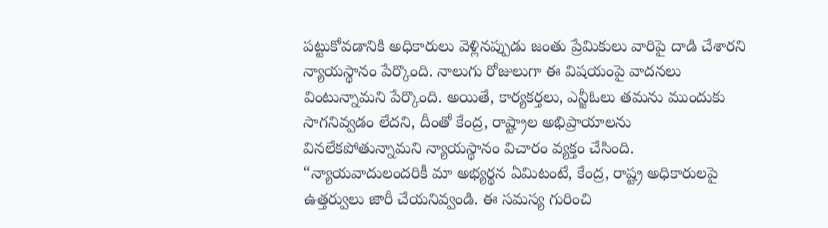పట్టుకోవడానికి అధికారులు వెళ్లినప్పుడు జంతు ప్రేమికులు వారిపై దాడి చేశారని న్యాయస్థానం పేర్కొంది. నాలుగు రోజులుగా ఈ విషయంపై వాదనలు వింటున్నామని పేర్కొంది. అయితే, కార్యకర్తలు, ఎన్జీఓలు తమను ముందుకు సాగనివ్వడం లేదని, దీంతో కేంద్ర, రాష్ట్రాల అభిప్రాయాలను వినలేకపోతున్నామని న్యాయస్థానం విచారం వ్యక్తం చేసింది. “న్యాయవాదులందరికీ మా అభ్యర్థన ఏమిటంటే, కేంద్ర, రాష్ట్ర అధికారులపై ఉత్తర్వులు జారీ చేయనివ్వండి. ఈ సమస్య గురించి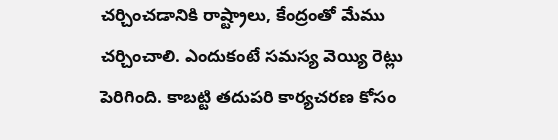చర్చించడానికి రాష్ట్రాలు, కేంద్రంతో మేము చర్చించాలి. ఎందుకంటే సమస్య వెయ్యి రెట్లు పెరిగింది. కాబట్టి తదుపరి కార్యచరణ కోసం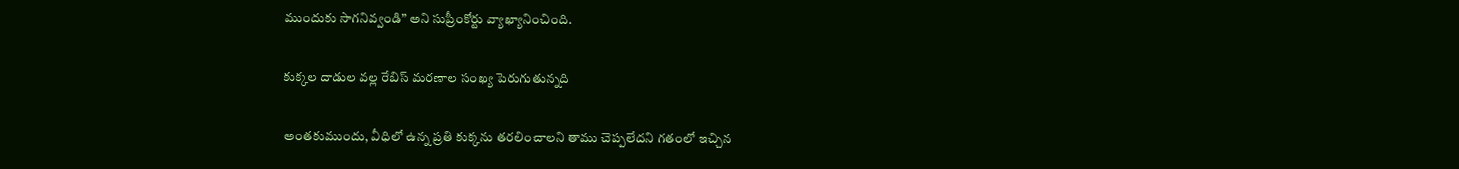ముందుకు సాగనివ్వండి” అని సుప్రీంకోర్టు వ్యాఖ్యానించింది.

కుక్కల దాడుల వల్ల రేబిస్ మరణాల సంఖ్య పెరుగుతున్నది

అంతకుముందు, వీధిలో ఉన్న ప్రతి కుక్కను తరలించాలని తాము చెప్పలేదని గతంలో ఇచ్చిన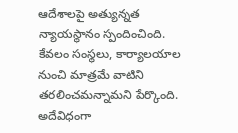ఆదేశాలపై అత్యున్నత న్యాయస్థానం స్పందించింది. కేవలం సంస్థలు, కార్యాలయాల నుంచి మాత్రమే వాటిని తరలించమన్నామని పేర్కొంది. అదేవిధంగా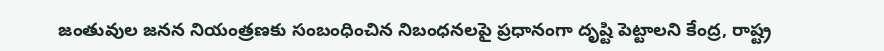జంతువుల జనన నియంత్రణకు సంబంధించిన నిబంధనలపై ప్రధానంగా దృష్టి పెట్టాలని కేంద్ర, రాష్ట్ర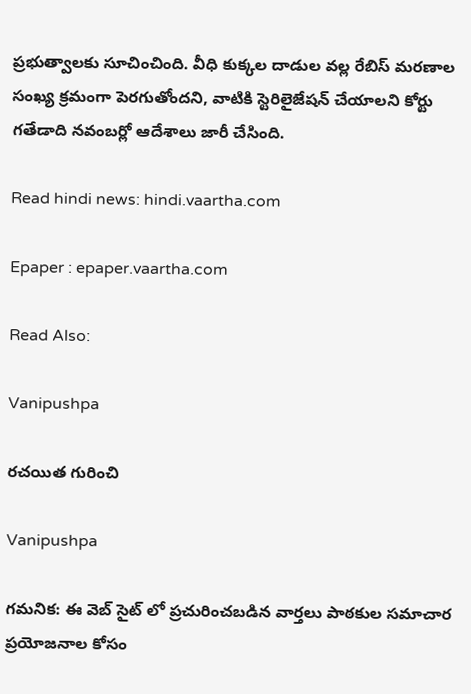ప్రభుత్వాలకు సూచించింది. వీధి కుక్కల దాడుల వల్ల రేబిస్ మరణాల సంఖ్య క్రమంగా పెరగుతోందని, వాటికి స్టెరిలైజేషన్ చేయాలని కోర్టు గతేడాది నవంబర్లో ఆదేశాలు జారీ చేసింది.

Read hindi news: hindi.vaartha.com

Epaper : epaper.vaartha.com

Read Also:

Vanipushpa

రచయిత గురించి

Vanipushpa

గమనిక: ఈ వెబ్ సైట్ లో ప్రచురించబడిన వార్తలు పాఠకుల సమాచార ప్రయోజనాల కోసం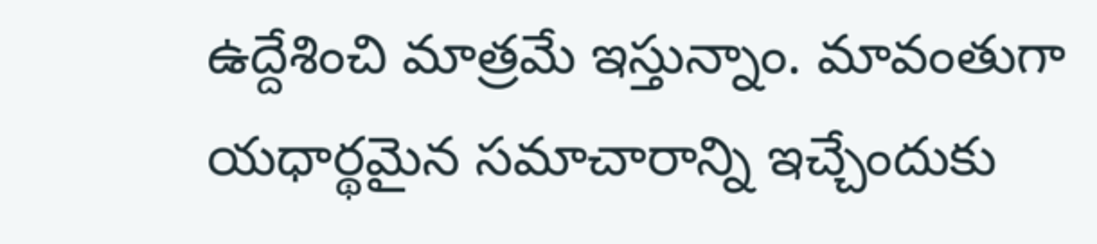ఉద్దేశించి మాత్రమే ఇస్తున్నాం. మావంతుగా యధార్థమైన సమాచారాన్ని ఇచ్చేందుకు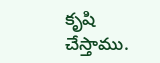కృషి చేస్తాము.